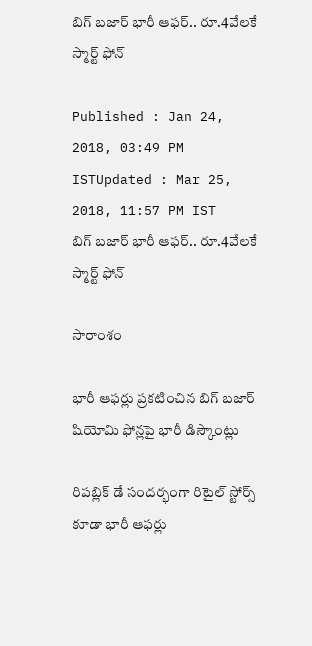బిగ్ బజార్ భారీ ఆఫర్.. రూ.4వేలకే స్మార్ట్ ఫోన్

Published : Jan 24, 2018, 03:49 PM ISTUpdated : Mar 25, 2018, 11:57 PM IST
బిగ్ బజార్ భారీ ఆఫర్.. రూ.4వేలకే స్మార్ట్ ఫోన్

సారాంశం

భారీ ఆఫర్లు ప్రకటించిన బిగ్ బజార్ షియోమి ఫోన్లపై భారీ డిస్కౌంట్లు

రిపబ్లిక్ డే సందర్భంగా రిటైల్ స్టోర్స్ కూడా భారీ ఆఫర్లు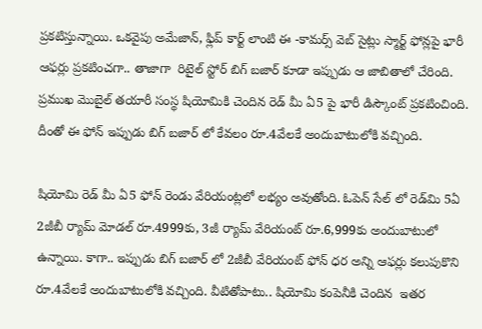ప్రకటిస్తున్నాయి. ఒకవైపు అమేజాన్, ఫ్లిప్ కార్ట్ లాంటి ఈ -కామర్స్ వెబ్ సైట్లు స్మార్ట్ ఫోన్లపై భారీ ఆఫర్లు ప్రకటించగా.. తాజాగా  రిటైల్ స్టోర్ బిగ్ బజార్ కూడా ఇప్పుడు ఆ జాబితాలో చేరింది. ప్రముఖ మొబైల్ తయారీ సంస్థ షియోమికి చెందిన రెడ్ మీ ఏ5 పై భారీ డిస్కౌంట్ ప్రకటించింది. దీంతో ఈ ఫోన్ ఇప్పుడు బిగ్ బజార్ లో కేవలం రూ.4వేలకే అందుబాటులోకి వచ్చింది.

షియోమి రెడ్ మీ ఏ5 ఫోన్ రెండు వేరియంట్లలో లభ్యం అవుతోంది. ఓపెన్ సేల్ లో రెడ్‌మి 5ఏ 2జీబీ ర్యామ్‌ మోడల్ రూ.4999కు, 3జీ ర్యామ్‌ వేరియంట్‌ రూ.6,999కు అందుబాటులో ఉన్నాయి. కాగా.. ఇప్పుడు బిగ్ బజార్ లో 2జీబీ వేరియంట్ ఫోన్ ధర అన్ని ఆఫర్లు కలుపుకొని రూ.4వేలకే అందుబాటులోకి వచ్చింది. వీటితోపాటు.. షియోమి కంపెనీకి చెందిన  ఇతర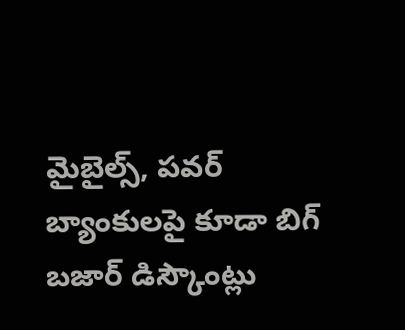మైబైల్స్, పవర్ బ్యాంకులపై కూడా బిగ్ బజార్ డిస్కౌంట్లు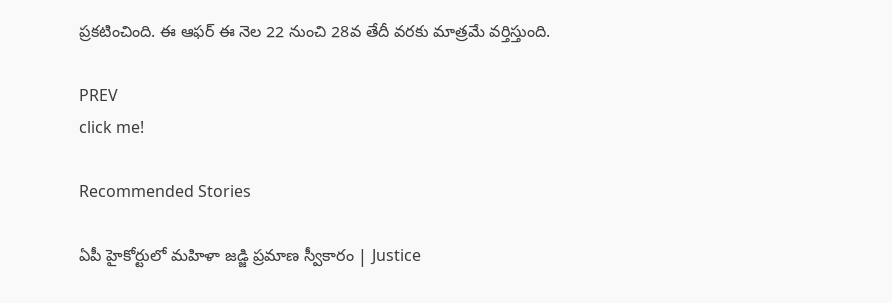ప్రకటించింది. ఈ ఆఫర్ ఈ నెల 22 నుంచి 28వ తేదీ వరకు మాత్రమే వర్తిస్తుంది.

PREV
click me!

Recommended Stories

ఏపీ హైకోర్టులో మహిళా జడ్జి ప్రమాణ స్వీకారం | Justice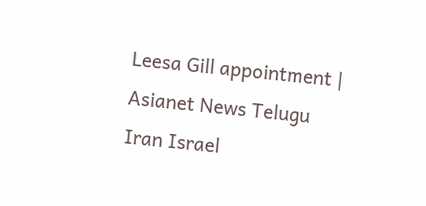Leesa Gill appointment | Asianet News Telugu
Iran Israel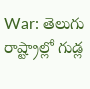War: తెలుగు రాష్ట్రాల్లో గుడ్ల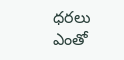ధరలు ఎంతో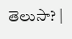తెలుసా? |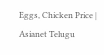Eggs, Chicken Price | Asianet Telugu